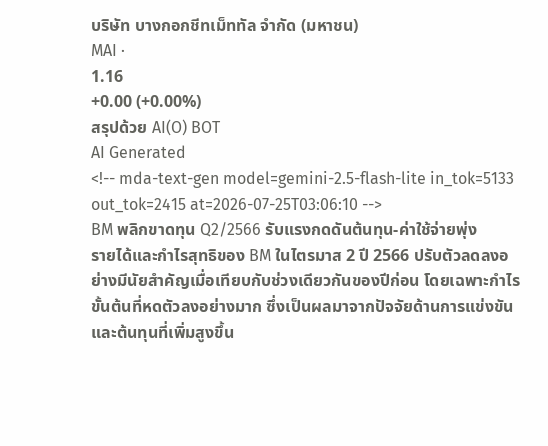บริษัท บางกอกชีทเม็ททัล จำกัด (มหาชน)
MAI ·
1.16
+0.00 (+0.00%)
สรุปด้วย AI(O) BOT
AI Generated
<!-- mda-text-gen model=gemini-2.5-flash-lite in_tok=5133 out_tok=2415 at=2026-07-25T03:06:10 -->
BM พลิกขาดทุน Q2/2566 รับแรงกดดันต้นทุน-ค่าใช้จ่ายพุ่ง
รายได้และกำไรสุทธิของ BM ในไตรมาส 2 ปี 2566 ปรับตัวลดลงอย่างมีนัยสำคัญเมื่อเทียบกับช่วงเดียวกันของปีก่อน โดยเฉพาะกำไรขั้นต้นที่หดตัวลงอย่างมาก ซึ่งเป็นผลมาจากปัจจัยด้านการแข่งขันและต้นทุนที่เพิ่มสูงขึ้น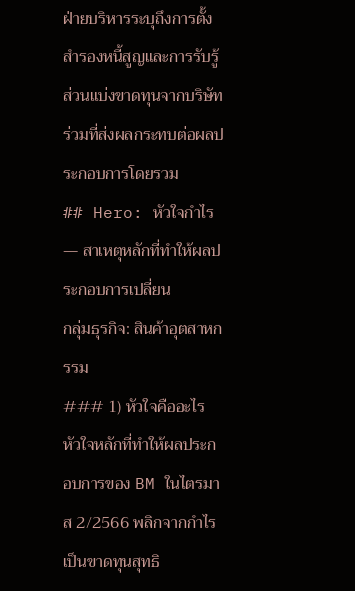ฝ่ายบริหารระบุถึงการตั้งสำรองหนี้สูญและการรับรู้ส่วนแบ่งขาดทุนจากบริษัทร่วมที่ส่งผลกระทบต่อผลประกอบการโดยรวม
## Hero: หัวใจกำไร — สาเหตุหลักที่ทำให้ผลประกอบการเปลี่ยน
กลุ่มธุรกิจ: สินค้าอุตสาหกรรม
### 1) หัวใจคืออะไร
หัวใจหลักที่ทำให้ผลประกอบการของ BM ในไตรมาส 2/2566 พลิกจากกำไรเป็นขาดทุนสุทธิ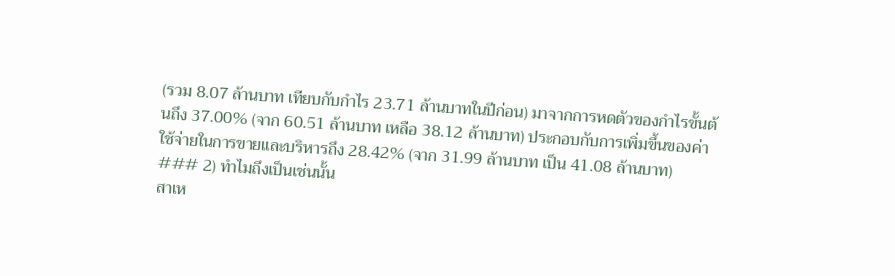(รวม 8.07 ล้านบาท เทียบกับกำไร 23.71 ล้านบาทในปีก่อน) มาจากการหดตัวของกำไรขั้นต้นถึง 37.00% (จาก 60.51 ล้านบาท เหลือ 38.12 ล้านบาท) ประกอบกับการเพิ่มขึ้นของค่าใช้จ่ายในการขายและบริหารถึง 28.42% (จาก 31.99 ล้านบาท เป็น 41.08 ล้านบาท)
### 2) ทำไมถึงเป็นเช่นนั้น
สาเห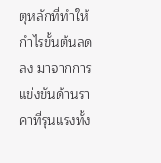ตุหลักที่ทำให้กำไรขั้นต้นลดลง มาจากการแข่งขันด้านราคาที่รุนแรงทั้ง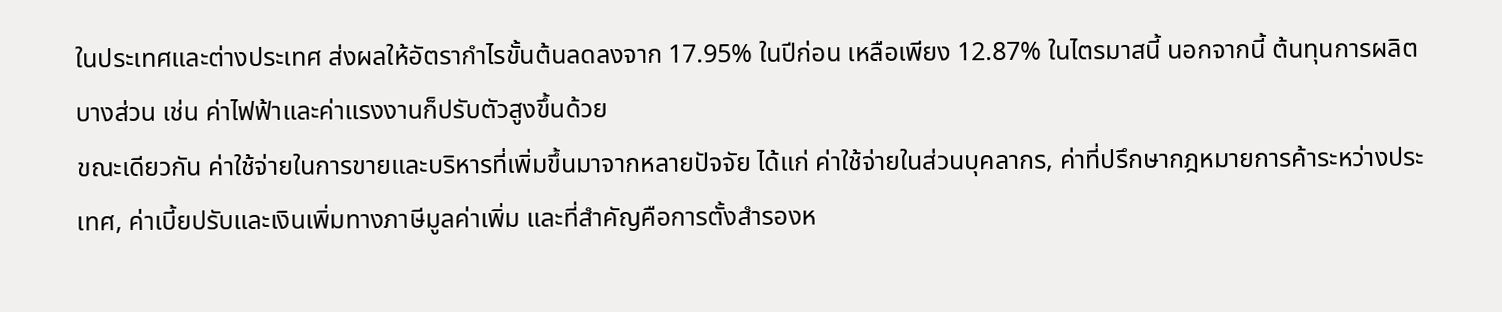ในประเทศและต่างประเทศ ส่งผลให้อัตรากำไรขั้นต้นลดลงจาก 17.95% ในปีก่อน เหลือเพียง 12.87% ในไตรมาสนี้ นอกจากนี้ ต้นทุนการผลิตบางส่วน เช่น ค่าไฟฟ้าและค่าแรงงานก็ปรับตัวสูงขึ้นด้วย
ขณะเดียวกัน ค่าใช้จ่ายในการขายและบริหารที่เพิ่มขึ้นมาจากหลายปัจจัย ได้แก่ ค่าใช้จ่ายในส่วนบุคลากร, ค่าที่ปรึกษากฎหมายการค้าระหว่างประเทศ, ค่าเบี้ยปรับและเงินเพิ่มทางภาษีมูลค่าเพิ่ม และที่สำคัญคือการตั้งสำรองห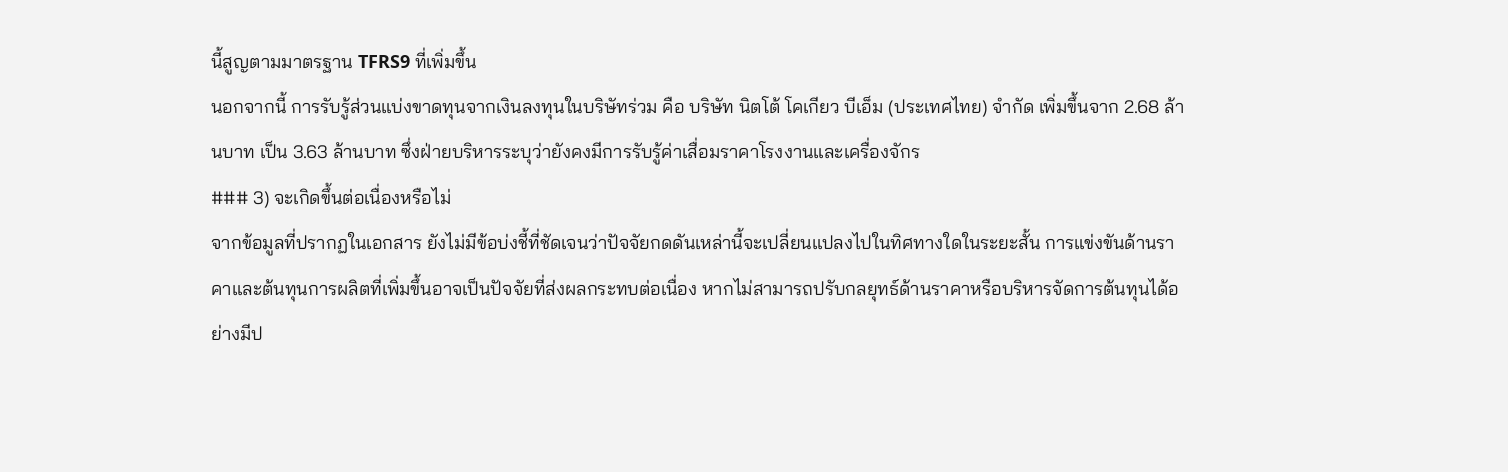นี้สูญตามมาตรฐาน TFRS9 ที่เพิ่มขึ้น
นอกจากนี้ การรับรู้ส่วนแบ่งขาดทุนจากเงินลงทุนในบริษัทร่วม คือ บริษัท นิตโต้ โคเกียว บีเอ็ม (ประเทศไทย) จำกัด เพิ่มขึ้นจาก 2.68 ล้านบาท เป็น 3.63 ล้านบาท ซึ่งฝ่ายบริหารระบุว่ายังคงมีการรับรู้ค่าเสื่อมราคาโรงงานและเครื่องจักร
### 3) จะเกิดขึ้นต่อเนื่องหรือไม่
จากข้อมูลที่ปรากฏในเอกสาร ยังไม่มีข้อบ่งชี้ที่ชัดเจนว่าปัจจัยกดดันเหล่านี้จะเปลี่ยนแปลงไปในทิศทางใดในระยะสั้น การแข่งขันด้านราคาและต้นทุนการผลิตที่เพิ่มขึ้นอาจเป็นปัจจัยที่ส่งผลกระทบต่อเนื่อง หากไม่สามารถปรับกลยุทธ์ด้านราคาหรือบริหารจัดการต้นทุนได้อย่างมีป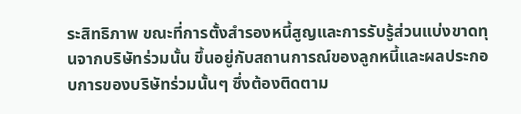ระสิทธิภาพ ขณะที่การตั้งสำรองหนี้สูญและการรับรู้ส่วนแบ่งขาดทุนจากบริษัทร่วมนั้น ขึ้นอยู่กับสถานการณ์ของลูกหนี้และผลประกอบการของบริษัทร่วมนั้นๆ ซึ่งต้องติดตาม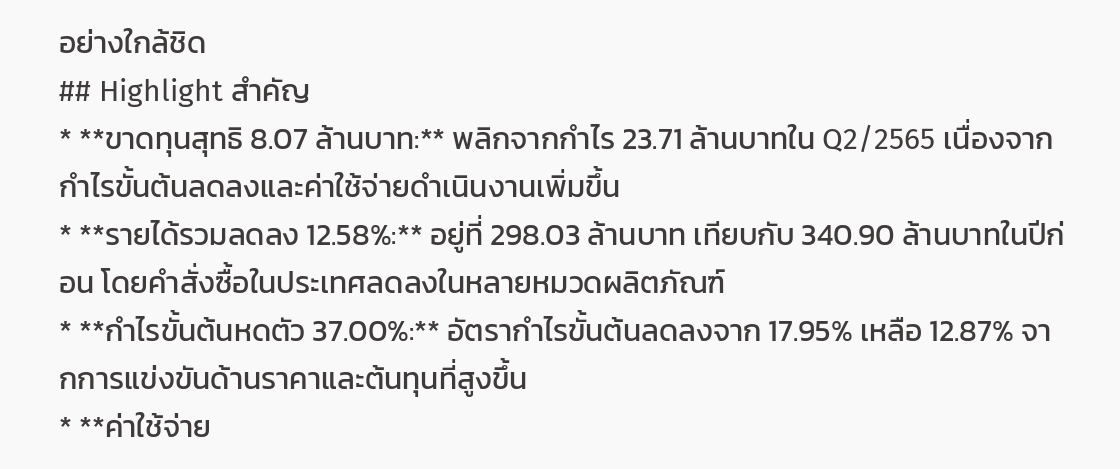อย่างใกล้ชิด
## Highlight สำคัญ
* **ขาดทุนสุทธิ 8.07 ล้านบาท:** พลิกจากกำไร 23.71 ล้านบาทใน Q2/2565 เนื่องจากกำไรขั้นต้นลดลงและค่าใช้จ่ายดำเนินงานเพิ่มขึ้น
* **รายได้รวมลดลง 12.58%:** อยู่ที่ 298.03 ล้านบาท เทียบกับ 340.90 ล้านบาทในปีก่อน โดยคำสั่งซื้อในประเทศลดลงในหลายหมวดผลิตภัณฑ์
* **กำไรขั้นต้นหดตัว 37.00%:** อัตรากำไรขั้นต้นลดลงจาก 17.95% เหลือ 12.87% จากการแข่งขันด้านราคาและต้นทุนที่สูงขึ้น
* **ค่าใช้จ่าย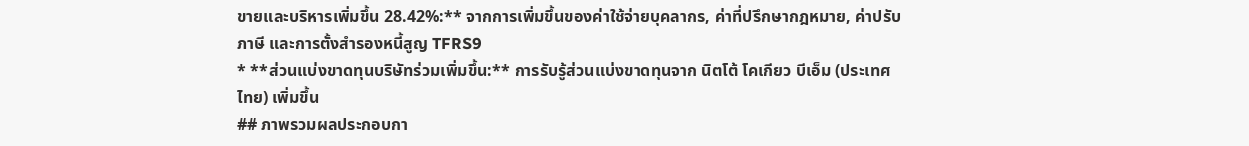ขายและบริหารเพิ่มขึ้น 28.42%:** จากการเพิ่มขึ้นของค่าใช้จ่ายบุคลากร, ค่าที่ปรึกษากฎหมาย, ค่าปรับภาษี และการตั้งสำรองหนี้สูญ TFRS9
* **ส่วนแบ่งขาดทุนบริษัทร่วมเพิ่มขึ้น:** การรับรู้ส่วนแบ่งขาดทุนจาก นิตโต้ โคเกียว บีเอ็ม (ประเทศไทย) เพิ่มขึ้น
## ภาพรวมผลประกอบกา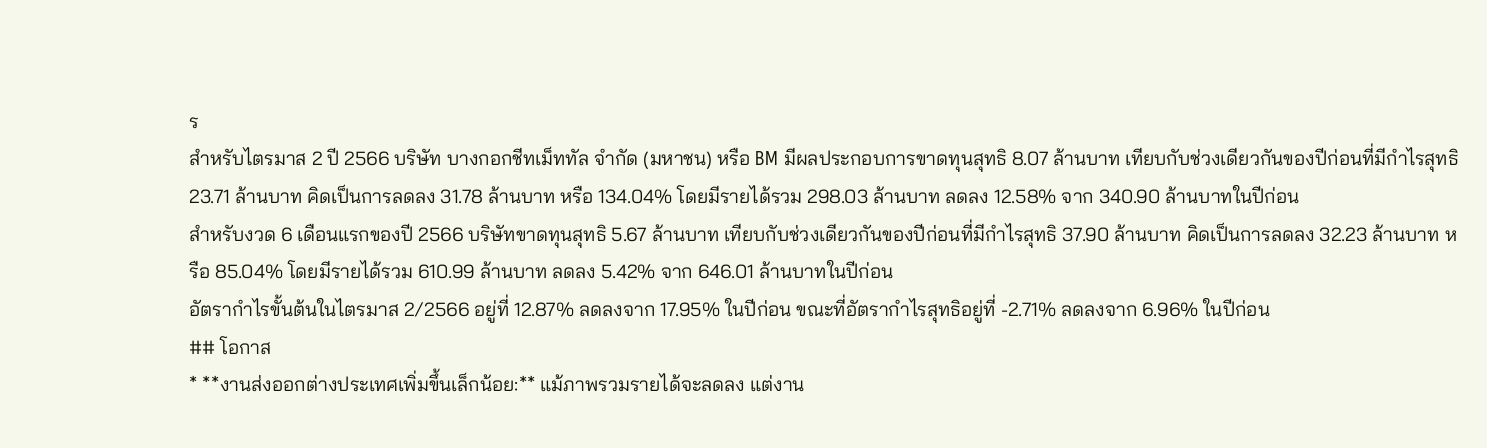ร
สำหรับไตรมาส 2 ปี 2566 บริษัท บางกอกชีทเม็ททัล จำกัด (มหาชน) หรือ BM มีผลประกอบการขาดทุนสุทธิ 8.07 ล้านบาท เทียบกับช่วงเดียวกันของปีก่อนที่มีกำไรสุทธิ 23.71 ล้านบาท คิดเป็นการลดลง 31.78 ล้านบาท หรือ 134.04% โดยมีรายได้รวม 298.03 ล้านบาท ลดลง 12.58% จาก 340.90 ล้านบาทในปีก่อน
สำหรับงวด 6 เดือนแรกของปี 2566 บริษัทขาดทุนสุทธิ 5.67 ล้านบาท เทียบกับช่วงเดียวกันของปีก่อนที่มีกำไรสุทธิ 37.90 ล้านบาท คิดเป็นการลดลง 32.23 ล้านบาท หรือ 85.04% โดยมีรายได้รวม 610.99 ล้านบาท ลดลง 5.42% จาก 646.01 ล้านบาทในปีก่อน
อัตรากำไรขั้นต้นในไตรมาส 2/2566 อยู่ที่ 12.87% ลดลงจาก 17.95% ในปีก่อน ขณะที่อัตรากำไรสุทธิอยู่ที่ -2.71% ลดลงจาก 6.96% ในปีก่อน
## โอกาส
* **งานส่งออกต่างประเทศเพิ่มขึ้นเล็กน้อย:** แม้ภาพรวมรายได้จะลดลง แต่งาน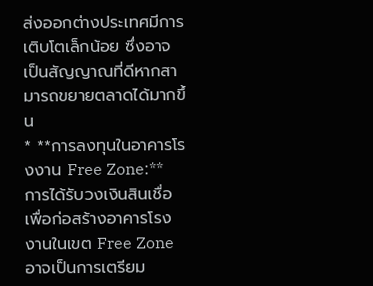ส่งออกต่างประเทศมีการเติบโตเล็กน้อย ซึ่งอาจเป็นสัญญาณที่ดีหากสามารถขยายตลาดได้มากขึ้น
* **การลงทุนในอาคารโรงงาน Free Zone:** การได้รับวงเงินสินเชื่อเพื่อก่อสร้างอาคารโรงงานในเขต Free Zone อาจเป็นการเตรียม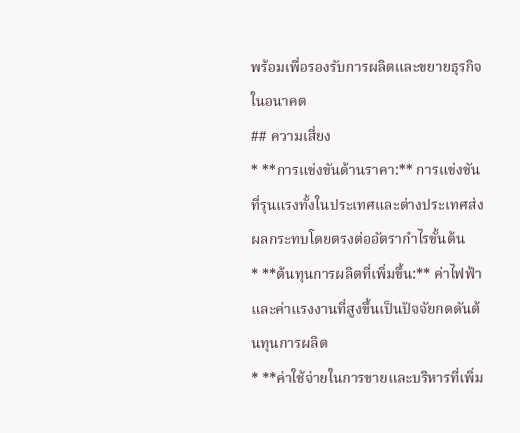พร้อมเพื่อรองรับการผลิตและขยายธุรกิจในอนาคต
## ความเสี่ยง
* **การแข่งขันด้านราคา:** การแข่งขันที่รุนแรงทั้งในประเทศและต่างประเทศส่งผลกระทบโดยตรงต่ออัตรากำไรขั้นต้น
* **ต้นทุนการผลิตที่เพิ่มขึ้น:** ค่าไฟฟ้าและค่าแรงงานที่สูงขึ้นเป็นปัจจัยกดดันต้นทุนการผลิต
* **ค่าใช้จ่ายในการขายและบริหารที่เพิ่ม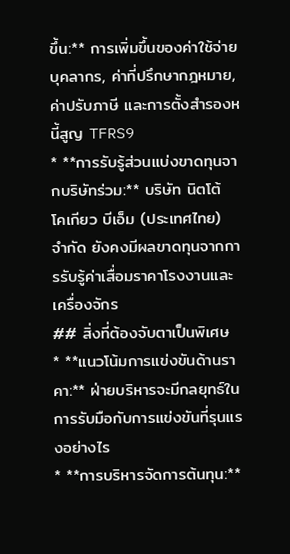ขึ้น:** การเพิ่มขึ้นของค่าใช้จ่ายบุคลากร, ค่าที่ปรึกษากฎหมาย, ค่าปรับภาษี และการตั้งสำรองหนี้สูญ TFRS9
* **การรับรู้ส่วนแบ่งขาดทุนจากบริษัทร่วม:** บริษัท นิตโต้ โคเกียว บีเอ็ม (ประเทศไทย) จำกัด ยังคงมีผลขาดทุนจากการรับรู้ค่าเสื่อมราคาโรงงานและเครื่องจักร
## สิ่งที่ต้องจับตาเป็นพิเศษ
* **แนวโน้มการแข่งขันด้านราคา:** ฝ่ายบริหารจะมีกลยุทธ์ในการรับมือกับการแข่งขันที่รุนแรงอย่างไร
* **การบริหารจัดการต้นทุน:**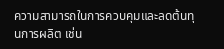ความสามารถในการควบคุมและลดต้นทุนการผลิต เช่น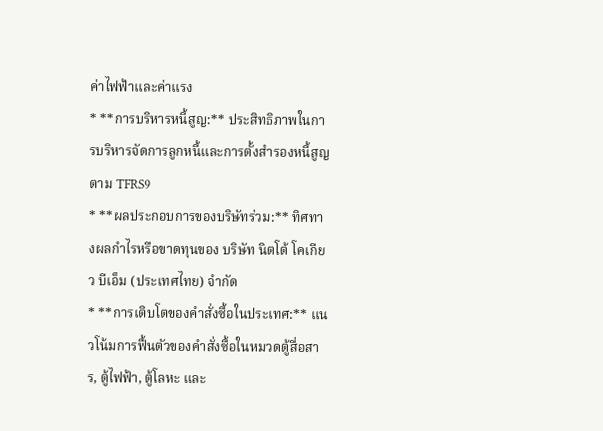ค่าไฟฟ้าและค่าแรง
* **การบริหารหนี้สูญ:** ประสิทธิภาพในการบริหารจัดการลูกหนี้และการตั้งสำรองหนี้สูญตาม TFRS9
* **ผลประกอบการของบริษัทร่วม:** ทิศทางผลกำไรหรือขาดทุนของ บริษัท นิตโต้ โคเกียว บีเอ็ม (ประเทศไทย) จำกัด
* **การเติบโตของคำสั่งซื้อในประเทศ:** แนวโน้มการฟื้นตัวของคำสั่งซื้อในหมวดตู้สื่อสาร, ตู้ไฟฟ้า, ตู้โลหะ และ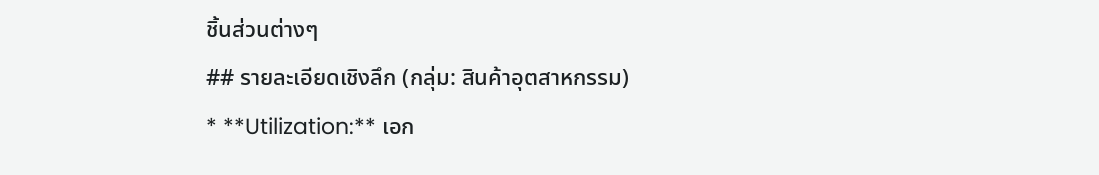ชิ้นส่วนต่างๆ
## รายละเอียดเชิงลึก (กลุ่ม: สินค้าอุตสาหกรรม)
* **Utilization:** เอก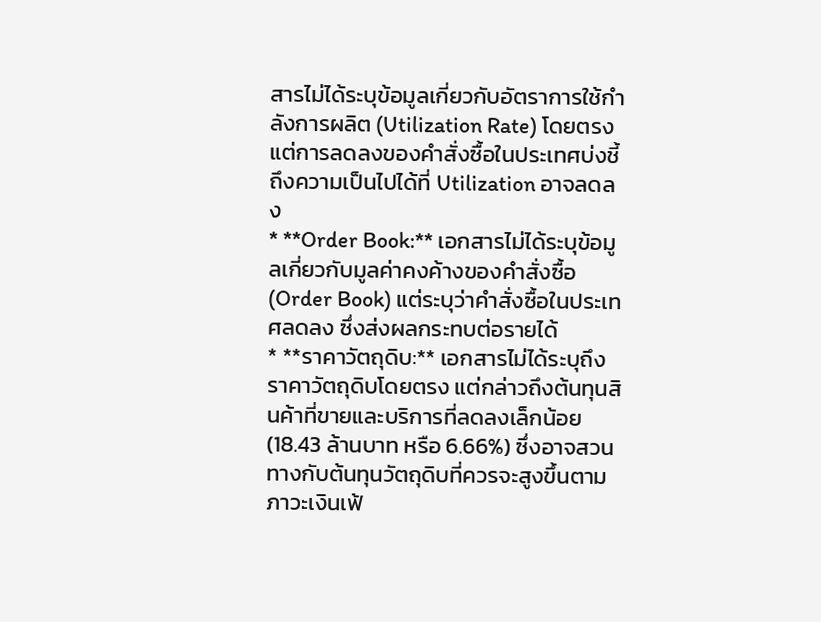สารไม่ได้ระบุข้อมูลเกี่ยวกับอัตราการใช้กำลังการผลิต (Utilization Rate) โดยตรง แต่การลดลงของคำสั่งซื้อในประเทศบ่งชี้ถึงความเป็นไปได้ที่ Utilization อาจลดลง
* **Order Book:** เอกสารไม่ได้ระบุข้อมูลเกี่ยวกับมูลค่าคงค้างของคำสั่งซื้อ (Order Book) แต่ระบุว่าคำสั่งซื้อในประเทศลดลง ซึ่งส่งผลกระทบต่อรายได้
* **ราคาวัตถุดิบ:** เอกสารไม่ได้ระบุถึงราคาวัตถุดิบโดยตรง แต่กล่าวถึงต้นทุนสินค้าที่ขายและบริการที่ลดลงเล็กน้อย (18.43 ล้านบาท หรือ 6.66%) ซึ่งอาจสวนทางกับต้นทุนวัตถุดิบที่ควรจะสูงขึ้นตามภาวะเงินเฟ้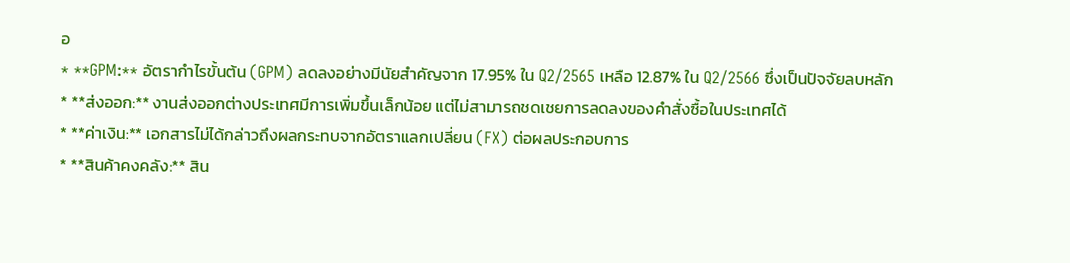อ
* **GPM:** อัตรากำไรขั้นต้น (GPM) ลดลงอย่างมีนัยสำคัญจาก 17.95% ใน Q2/2565 เหลือ 12.87% ใน Q2/2566 ซึ่งเป็นปัจจัยลบหลัก
* **ส่งออก:** งานส่งออกต่างประเทศมีการเพิ่มขึ้นเล็กน้อย แต่ไม่สามารถชดเชยการลดลงของคำสั่งซื้อในประเทศได้
* **ค่าเงิน:** เอกสารไม่ได้กล่าวถึงผลกระทบจากอัตราแลกเปลี่ยน (FX) ต่อผลประกอบการ
* **สินค้าคงคลัง:** สิน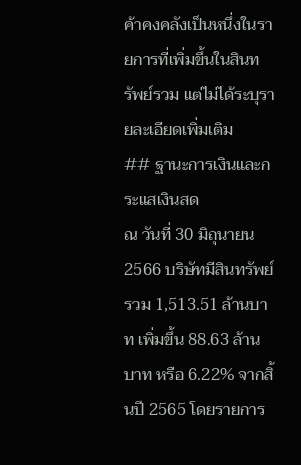ค้าคงคลังเป็นหนึ่งในรายการที่เพิ่มขึ้นในสินทรัพย์รวม แต่ไม่ได้ระบุรายละเอียดเพิ่มเติม
## ฐานะการเงินและกระแสเงินสด
ณ วันที่ 30 มิถุนายน 2566 บริษัทมีสินทรัพย์รวม 1,513.51 ล้านบาท เพิ่มขึ้น 88.63 ล้านบาท หรือ 6.22% จากสิ้นปี 2565 โดยรายการ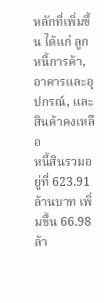หลักที่เพิ่มขึ้น ได้แก่ ลูกหนี้การค้า, อาคารและอุปกรณ์, และสินค้าคงเหลือ
หนี้สินรวมอยู่ที่ 623.91 ล้านบาท เพิ่มขึ้น 66.98 ล้า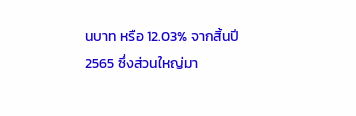นบาท หรือ 12.03% จากสิ้นปี 2565 ซึ่งส่วนใหญ่มา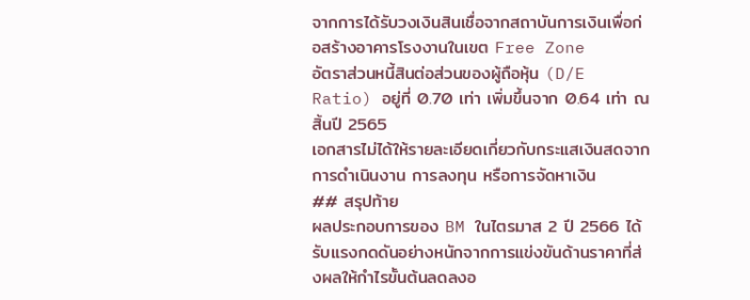จากการได้รับวงเงินสินเชื่อจากสถาบันการเงินเพื่อก่อสร้างอาคารโรงงานในเขต Free Zone
อัตราส่วนหนี้สินต่อส่วนของผู้ถือหุ้น (D/E Ratio) อยู่ที่ 0.70 เท่า เพิ่มขึ้นจาก 0.64 เท่า ณ สิ้นปี 2565
เอกสารไม่ได้ให้รายละเอียดเกี่ยวกับกระแสเงินสดจากการดำเนินงาน การลงทุน หรือการจัดหาเงิน
## สรุปท้าย
ผลประกอบการของ BM ในไตรมาส 2 ปี 2566 ได้รับแรงกดดันอย่างหนักจากการแข่งขันด้านราคาที่ส่งผลให้กำไรขั้นต้นลดลงอ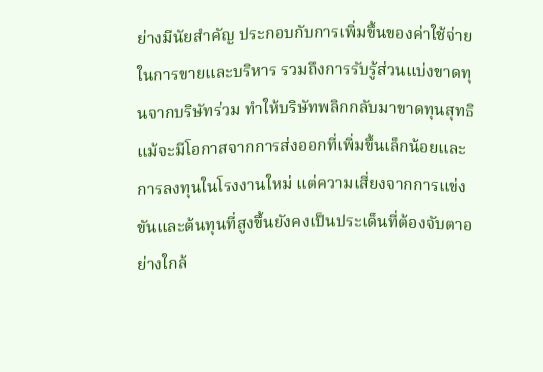ย่างมีนัยสำคัญ ประกอบกับการเพิ่มขึ้นของค่าใช้จ่ายในการขายและบริหาร รวมถึงการรับรู้ส่วนแบ่งขาดทุนจากบริษัทร่วม ทำให้บริษัทพลิกกลับมาขาดทุนสุทธิ แม้จะมีโอกาสจากการส่งออกที่เพิ่มขึ้นเล็กน้อยและการลงทุนในโรงงานใหม่ แต่ความเสี่ยงจากการแข่งขันและต้นทุนที่สูงขึ้นยังคงเป็นประเด็นที่ต้องจับตาอย่างใกล้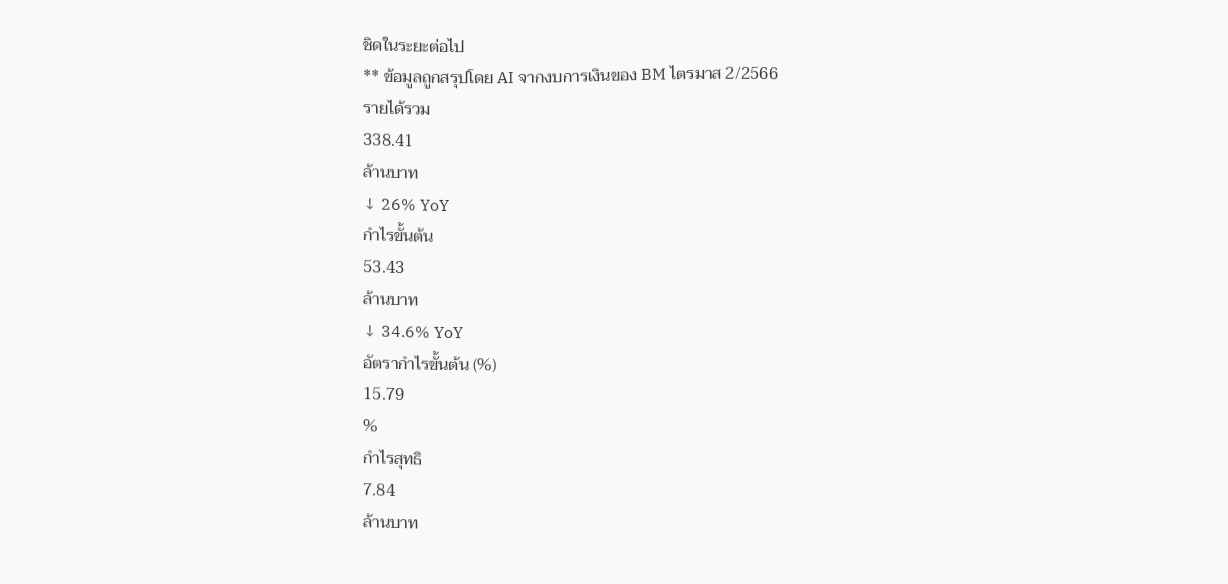ชิดในระยะต่อไป
** ข้อมูลถูกสรุปโดย AI จากงบการเงินของ BM ไตรมาส 2/2566
รายได้รวม
338.41
ล้านบาท
↓ 26% YoY
กำไรขั้นต้น
53.43
ล้านบาท
↓ 34.6% YoY
อัตรากำไรขั้นต้น (%)
15.79
%
กำไรสุทธิ
7.84
ล้านบาท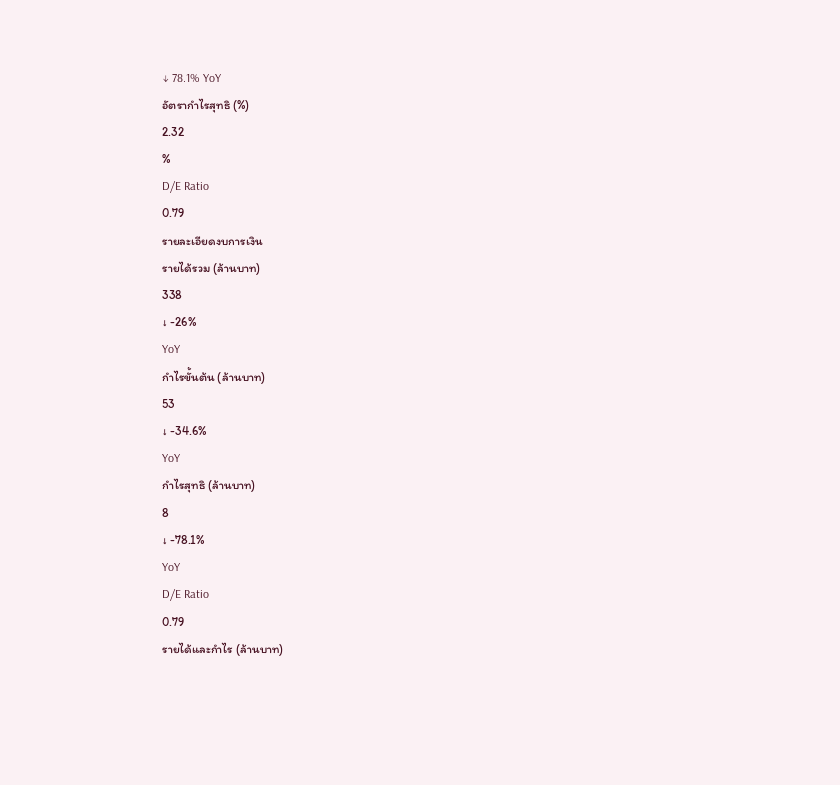↓ 78.1% YoY
อัตรากำไรสุทธิ (%)
2.32
%
D/E Ratio
0.79
รายละเอียดงบการเงิน
รายได้รวม (ล้านบาท)
338
↓ -26%
YoY
กำไรขั้นต้น (ล้านบาท)
53
↓ -34.6%
YoY
กำไรสุทธิ (ล้านบาท)
8
↓ -78.1%
YoY
D/E Ratio
0.79
รายได้และกำไร (ล้านบาท)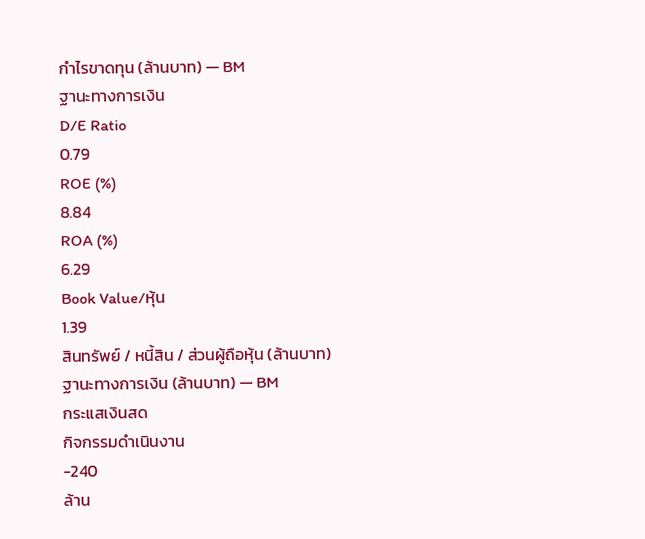กำไรขาดทุน (ล้านบาท) — BM
ฐานะทางการเงิน
D/E Ratio
0.79
ROE (%)
8.84
ROA (%)
6.29
Book Value/หุ้น
1.39
สินทรัพย์ / หนี้สิน / ส่วนผู้ถือหุ้น (ล้านบาท)
ฐานะทางการเงิน (ล้านบาท) — BM
กระแสเงินสด
กิจกรรมดำเนินงาน
-240
ล้าน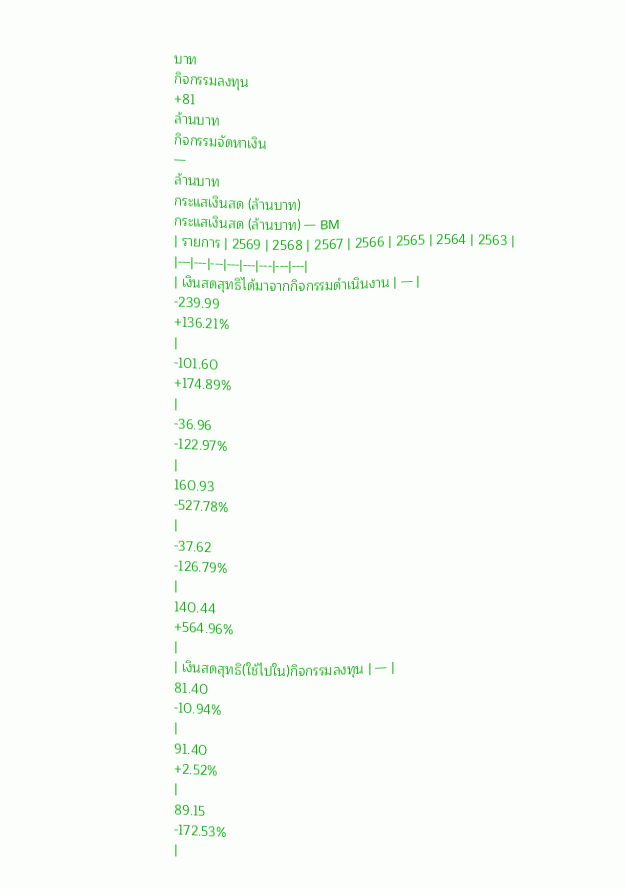บาท
กิจกรรมลงทุน
+81
ล้านบาท
กิจกรรมจัดหาเงิน
—
ล้านบาท
กระแสเงินสด (ล้านบาท)
กระแสเงินสด (ล้านบาท) — BM
| รายการ | 2569 | 2568 | 2567 | 2566 | 2565 | 2564 | 2563 |
|---|---|---|---|---|---|---|---|
| เงินสดสุทธิได้มาจากกิจกรรมดำเนินงาน | — |
-239.99
+136.21%
|
-101.60
+174.89%
|
-36.96
-122.97%
|
160.93
-527.78%
|
-37.62
-126.79%
|
140.44
+564.96%
|
| เงินสดสุทธิ(ใช้ไปใน)กิจกรรมลงทุน | — |
81.40
-10.94%
|
91.40
+2.52%
|
89.15
-172.53%
|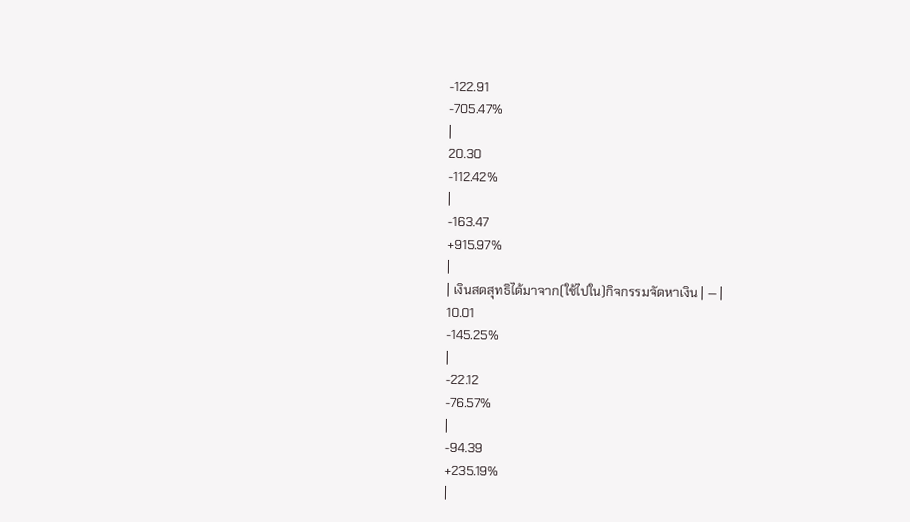-122.91
-705.47%
|
20.30
-112.42%
|
-163.47
+915.97%
|
| เงินสดสุทธิได้มาจาก(ใช้ไปใน)กิจกรรมจัดหาเงิน | — |
10.01
-145.25%
|
-22.12
-76.57%
|
-94.39
+235.19%
|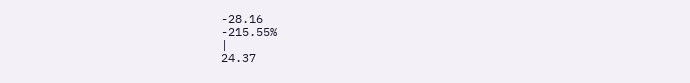-28.16
-215.55%
|
24.37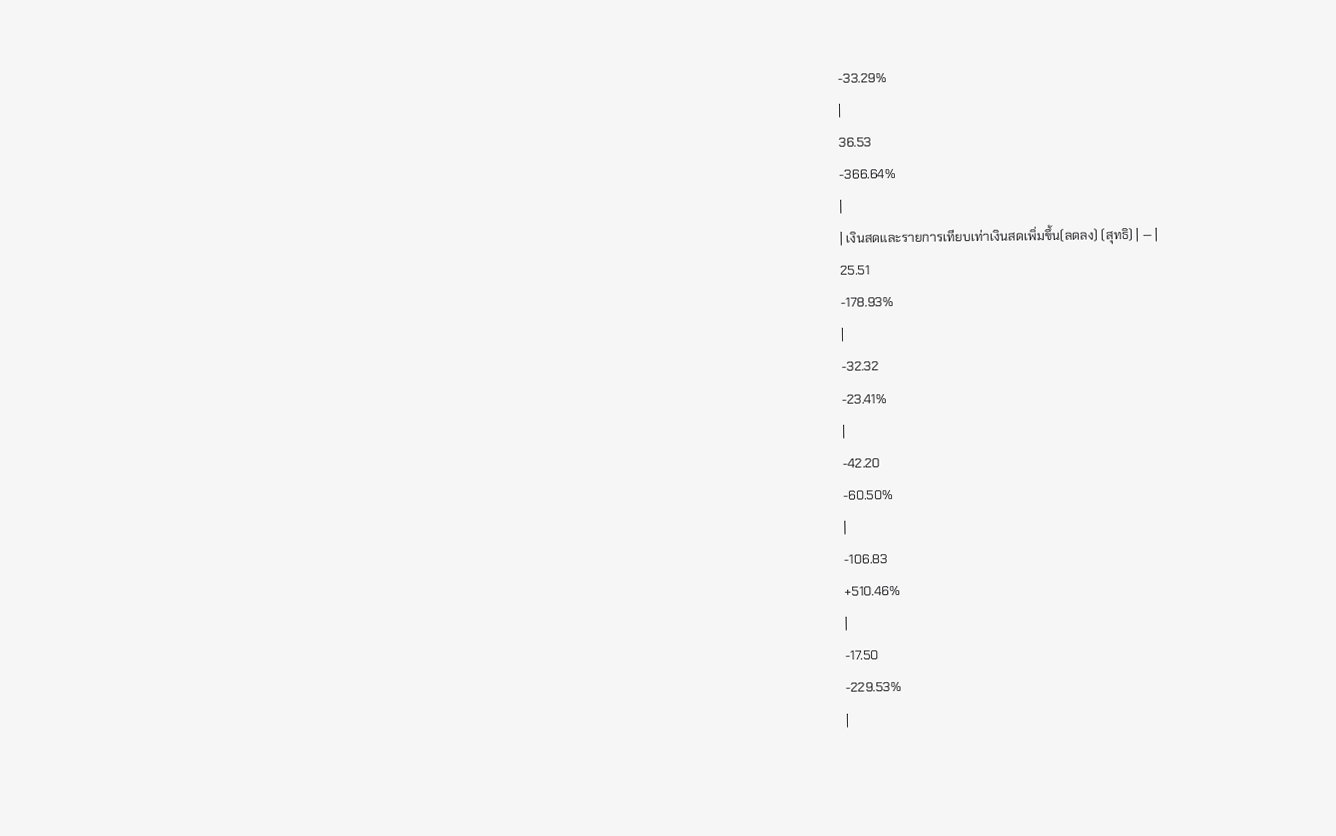-33.29%
|
36.53
-366.64%
|
| เงินสดและรายการเทียบเท่าเงินสดเพิ่มขึ้น(ลดลง) (สุทธิ) | — |
25.51
-178.93%
|
-32.32
-23.41%
|
-42.20
-60.50%
|
-106.83
+510.46%
|
-17.50
-229.53%
|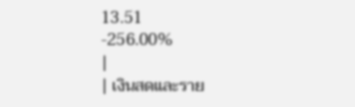13.51
-256.00%
|
| เงินสดและราย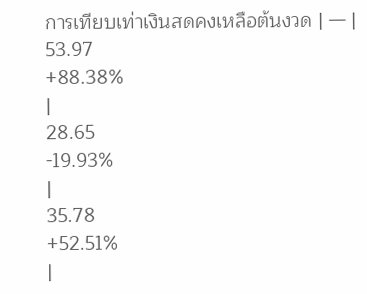การเทียบเท่าเงินสดคงเหลือต้นงวด | — |
53.97
+88.38%
|
28.65
-19.93%
|
35.78
+52.51%
|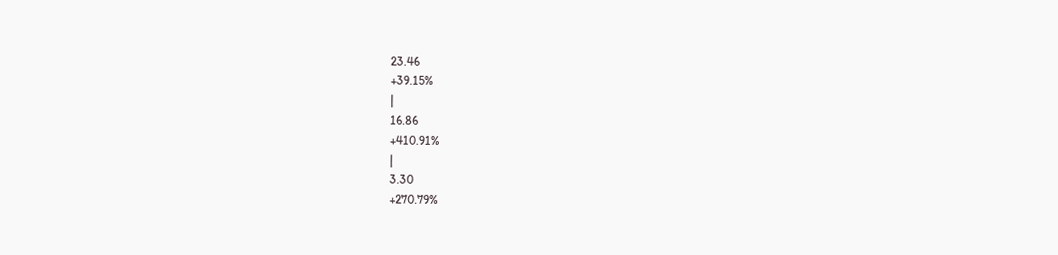23.46
+39.15%
|
16.86
+410.91%
|
3.30
+270.79%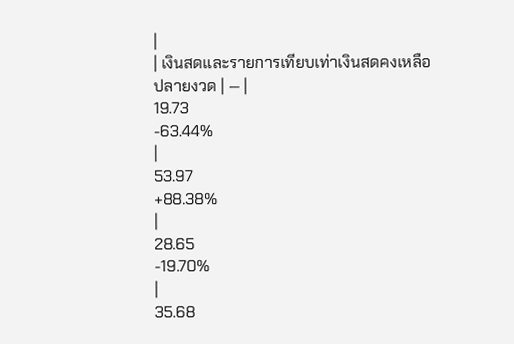|
| เงินสดและรายการเทียบเท่าเงินสดคงเหลือปลายงวด | — |
19.73
-63.44%
|
53.97
+88.38%
|
28.65
-19.70%
|
35.68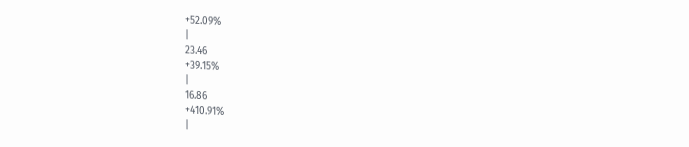+52.09%
|
23.46
+39.15%
|
16.86
+410.91%
|